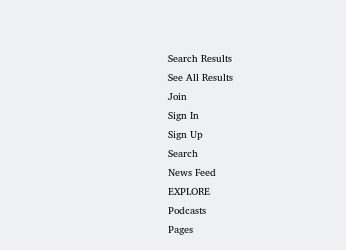Search Results
See All Results
Join
Sign In
Sign Up
Search
News Feed
EXPLORE
Podcasts
Pages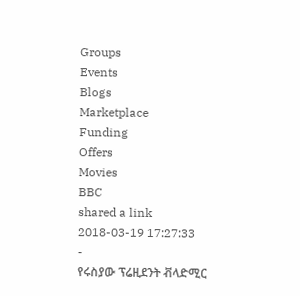Groups
Events
Blogs
Marketplace
Funding
Offers
Movies
BBC
shared a link
2018-03-19 17:27:33
-
የሩስያው ፕሬዚደንት ቭላድሚር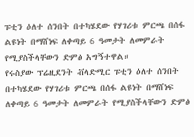ፑቲን ዕለተ ሰንበት በተካሄደው የሃገሪቱ ምርጫ በሰፋ ልዩነት በማሸነፍ ለቀጣይ 6 ዓመታት ለመምራት የሚያስችላቸውን ድምፅ አግኝተዋል።
የሩስያው ፕሬዚደንት ቭላድሚር ፑቲን ዕለተ ሰንበት በተካሄደው የሃገሪቱ ምርጫ በሰፋ ልዩነት በማሸነፍ ለቀጣይ 6 ዓመታት ለመምራት የሚያስችላቸውን ድምፅ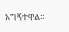አግኝተዋል።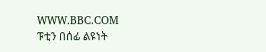WWW.BBC.COM
ፑቲን በሰፊ ልዩነት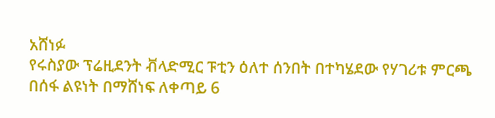አሸነፉ
የሩስያው ፕሬዚደንት ቭላድሚር ፑቲን ዕለተ ሰንበት በተካሄደው የሃገሪቱ ምርጫ በሰፋ ልዩነት በማሸነፍ ለቀጣይ 6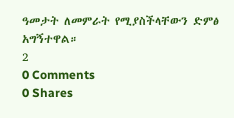ዓመታት ለመምራት የሚያስችላቸውን ድምፅ አግኝተዋል።
2
0 Comments
0 Shares